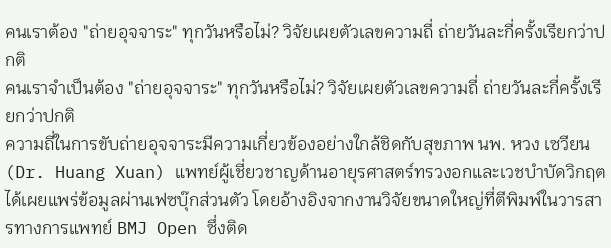คนเราต้อง "ถ่ายอุจจาระ" ทุกวันหรือไม่? วิจัยเผยตัวเลขความถี่ ถ่ายวันละกี่ครั้งเรียกว่าปกติ
คนเราจำเป็นต้อง "ถ่ายอุจจาระ" ทุกวันหรือไม่? วิจัยเผยตัวเลขความถี่ ถ่ายวันละกี่ครั้งเรียกว่าปกติ
ความถี่ในการขับถ่ายอุจจาระมีความเกี่ยวข้องอย่างใกล้ชิดกับสุขภาพ นพ. หวง เซวียน (Dr. Huang Xuan) แพทย์ผู้เชี่ยวชาญด้านอายุรศาสตร์ทรวงอกและเวชบำบัดวิกฤต ได้เผยแพร่ข้อมูลผ่านเฟซบุ๊กส่วนตัว โดยอ้างอิงจากงานวิจัยขนาดใหญ่ที่ตีพิมพ์ในวารสารทางการแพทย์ BMJ Open ซึ่งติด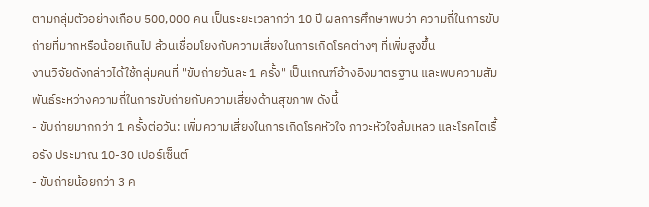ตามกลุ่มตัวอย่างเกือบ 500,000 คน เป็นระยะเวลากว่า 10 ปี ผลการศึกษาพบว่า ความถี่ในการขับถ่ายที่มากหรือน้อยเกินไป ล้วนเชื่อมโยงกับความเสี่ยงในการเกิดโรคต่างๆ ที่เพิ่มสูงขึ้น
งานวิจัยดังกล่าวได้ใช้กลุ่มคนที่ "ขับถ่ายวันละ 1 ครั้ง" เป็นเกณฑ์อ้างอิงมาตรฐาน และพบความสัมพันธ์ระหว่างความถี่ในการขับถ่ายกับความเสี่ยงด้านสุขภาพ ดังนี้
- ขับถ่ายมากกว่า 1 ครั้งต่อวัน: เพิ่มความเสี่ยงในการเกิดโรคหัวใจ ภาวะหัวใจล้มเหลว และโรคไตเรื้อรัง ประมาณ 10-30 เปอร์เซ็นต์
- ขับถ่ายน้อยกว่า 3 ค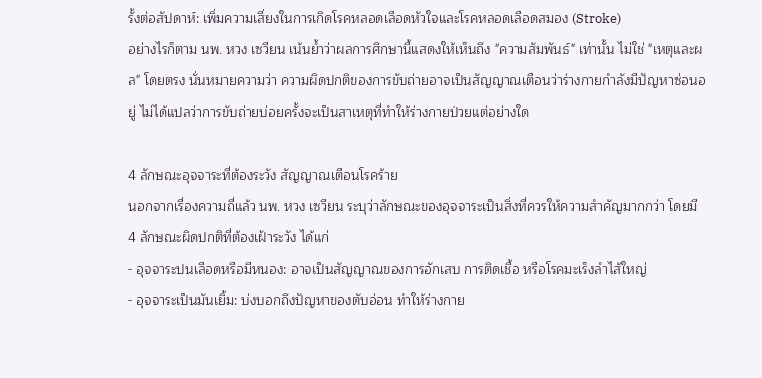รั้งต่อสัปดาห์: เพิ่มความเสี่ยงในการเกิดโรคหลอดเลือดหัวใจและโรคหลอดเลือดสมอง (Stroke)
อย่างไรก็ตาม นพ. หวง เซวียน เน้นย้ำว่าผลการศึกษานี้แสดงให้เห็นถึง "ความสัมพันธ์" เท่านั้น ไม่ใช่ "เหตุและผล" โดยตรง นั่นหมายความว่า ความผิดปกติของการขับถ่ายอาจเป็นสัญญาณเตือนว่าร่างกายกำลังมีปัญหาซ่อนอยู่ ไม่ได้แปลว่าการขับถ่ายบ่อยครั้งจะเป็นสาเหตุที่ทำให้ร่างกายป่วยแต่อย่างใด

4 ลักษณะอุจจาระที่ต้องระวัง สัญญาณเตือนโรคร้าย
นอกจากเรื่องความถี่แล้ว นพ. หวง เซวียน ระบุว่าลักษณะของอุจจาระเป็นสิ่งที่ควรให้ความสำคัญมากกว่า โดยมี 4 ลักษณะผิดปกติที่ต้องเฝ้าระวัง ได้แก่
- อุจจาระปนเลือดหรือมีหนอง: อาจเป็นสัญญาณของการอักเสบ การติดเชื้อ หรือโรคมะเร็งลำไส้ใหญ่
- อุจจาระเป็นมันเยิ้ม: บ่งบอกถึงปัญหาของตับอ่อน ทำให้ร่างกาย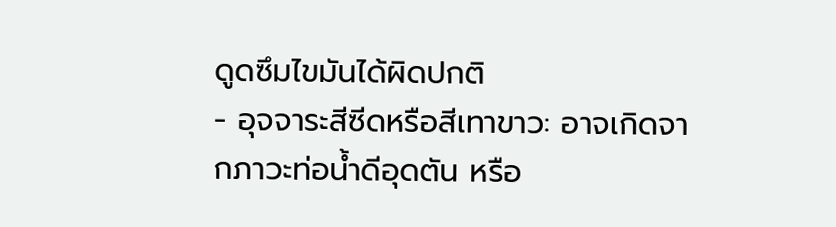ดูดซึมไขมันได้ผิดปกติ
- อุจจาระสีซีดหรือสีเทาขาว: อาจเกิดจากภาวะท่อน้ำดีอุดตัน หรือ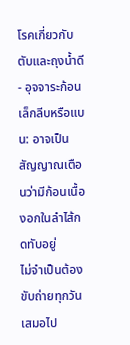โรคเกี่ยวกับตับและถุงน้ำดี
- อุจจาระก้อนเล็กลีบหรือแบน: อาจเป็นสัญญาณเตือนว่ามีก้อนเนื้องอกในลำไส้กดทับอยู่
ไม่จำเป็นต้องขับถ่ายทุกวันเสมอไป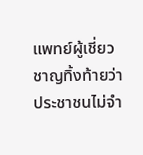แพทย์ผู้เชี่ยวชาญทิ้งท้ายว่า ประชาชนไม่จำ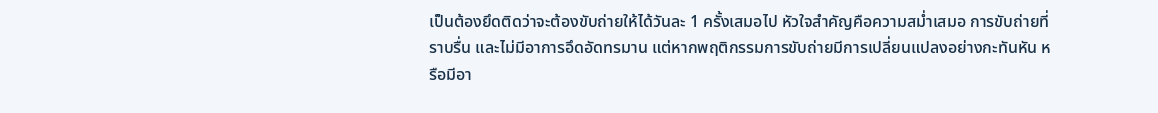เป็นต้องยึดติดว่าจะต้องขับถ่ายให้ได้วันละ 1 ครั้งเสมอไป หัวใจสำคัญคือความสม่ำเสมอ การขับถ่ายที่ราบรื่น และไม่มีอาการอึดอัดทรมาน แต่หากพฤติกรรมการขับถ่ายมีการเปลี่ยนแปลงอย่างกะทันหัน หรือมีอา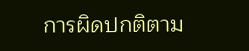การผิดปกติตาม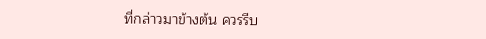ที่กล่าวมาข้างต้น ควรรีบ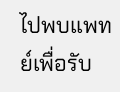ไปพบแพทย์เพื่อรับ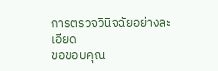การตรวจวินิจฉัยอย่างละเอียด
ขอขอบคุณ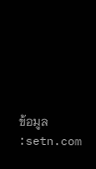ข้อมูล :setn.com